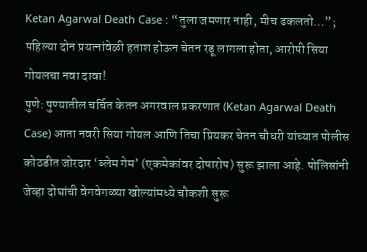Ketan Agarwal Death Case : “तुला जमणार नाही, मीच ढकलतो…”; पहिल्या दोन प्रयत्नांवेळी हताश होऊन चेतन रडू लागला होता, आरोपी सिया गोयलचा नवा दावा!
पुणे: पुण्यातील चर्चित केतन अगरवाल प्रकरणात (Ketan Agarwal Death Case) आता नवरी सिया गोयल आणि तिचा प्रियकर चेतन चौधरी यांच्यात पोलीस कोठडीत जोरदार ‘ब्लेम गेम’ (एकमेकांवर दोषारोप) सुरू झाला आहे. पोलिसांनी जेव्हा दोघांची वेगवेगळ्या खोल्यांमध्ये चौकशी सुरू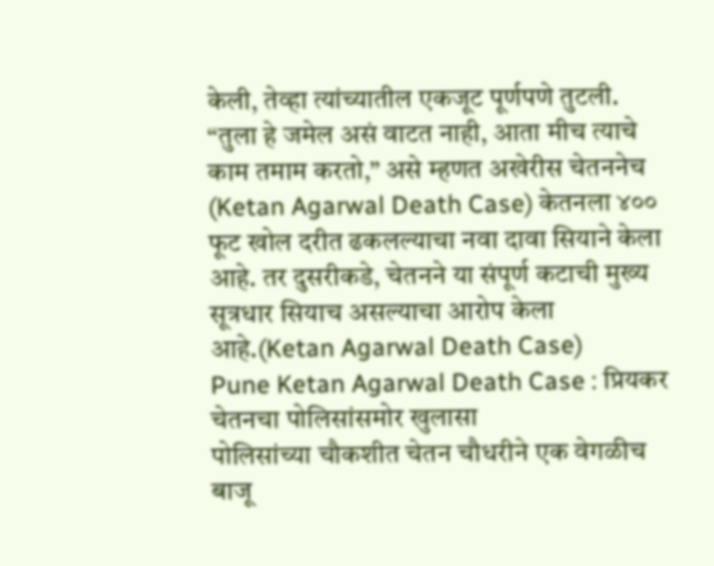केली, तेव्हा त्यांच्यातील एकजूट पूर्णपणे तुटली. “तुला हे जमेल असं वाटत नाही, आता मीच त्याचे काम तमाम करतो,” असे म्हणत अखेरीस चेतननेच (Ketan Agarwal Death Case) केतनला ४०० फूट खोल दरीत ढकलल्याचा नवा दावा सियाने केला आहे. तर दुसरीकडे, चेतनने या संपूर्ण कटाची मुख्य सूत्रधार सियाच असल्याचा आरोप केला आहे.(Ketan Agarwal Death Case)
Pune Ketan Agarwal Death Case : प्रियकर चेतनचा पोलिसांसमोर खुलासा
पोलिसांच्या चौकशीत चेतन चौधरीने एक वेगळीच बाजू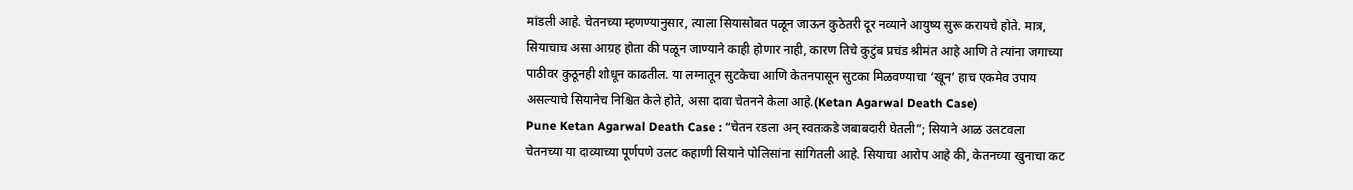मांडली आहे. चेतनच्या म्हणण्यानुसार, त्याला सियासोबत पळून जाऊन कुठेतरी दूर नव्याने आयुष्य सुरू करायचे होते. मात्र, सियाचाच असा आग्रह होता की पळून जाण्याने काही होणार नाही, कारण तिचे कुटुंब प्रचंड श्रीमंत आहे आणि ते त्यांना जगाच्या पाठीवर कुठूनही शोधून काढतील. या लग्नातून सुटकेचा आणि केतनपासून सुटका मिळवण्याचा ‘खून’ हाच एकमेव उपाय असल्याचे सियानेच निश्चित केले होते, असा दावा चेतनने केला आहे.(Ketan Agarwal Death Case)
Pune Ketan Agarwal Death Case : “चेतन रडला अन् स्वतःकडे जबाबदारी घेतली”; सियाने आळ उलटवला
चेतनच्या या दाव्याच्या पूर्णपणे उलट कहाणी सियाने पोलिसांना सांगितली आहे. सियाचा आरोप आहे की, केतनच्या खुनाचा कट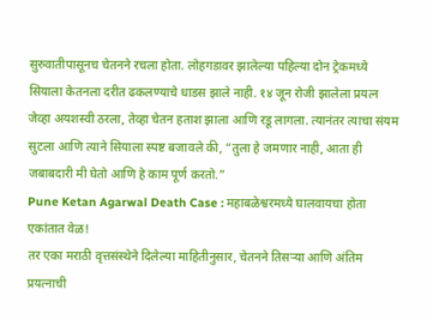सुरुवातीपासूनच चेतनने रचला होता. लोहगडावर झालेल्या पहिल्या दोन ट्रेकमध्ये सियाला केतनला दरीत ढकलण्याचे धाडस झाले नाही. १४ जून रोजी झालेला प्रयत्न जेव्हा अयशस्वी ठरला, तेव्हा चेतन हताश झाला आणि रडू लागला. त्यानंतर त्याचा संयम सुटला आणि त्याने सियाला स्पष्ट बजावले की, “तुला हे जमणार नाही, आता ही जबाबदारी मी घेतो आणि हे काम पूर्ण करतो.”
Pune Ketan Agarwal Death Case : महाबळेश्वरमध्ये घालवायचा होता एकांतात वेळ!
तर एका मराठी वृत्तसंस्थेने दिलेल्या माहितीनुसार, चेतनने तिसऱ्या आणि अंतिम प्रयत्नाची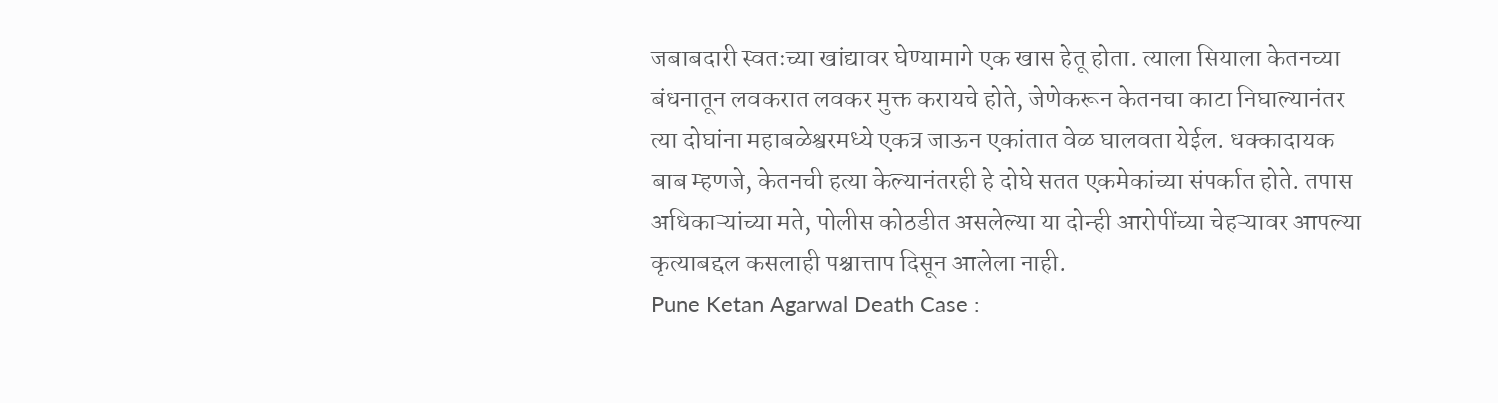जबाबदारी स्वतःच्या खांद्यावर घेण्यामागे एक खास हेतू होता. त्याला सियाला केतनच्या बंधनातून लवकरात लवकर मुक्त करायचे होते, जेणेकरून केतनचा काटा निघाल्यानंतर त्या दोघांना महाबळेश्वरमध्ये एकत्र जाऊन एकांतात वेळ घालवता येईल. धक्कादायक बाब म्हणजे, केतनची हत्या केल्यानंतरही हे दोघे सतत एकमेकांच्या संपर्कात होते. तपास अधिकाऱ्यांच्या मते, पोलीस कोठडीत असलेल्या या दोन्ही आरोपींच्या चेहऱ्यावर आपल्या कृत्याबद्दल कसलाही पश्चात्ताप दिसून आलेला नाही.
Pune Ketan Agarwal Death Case :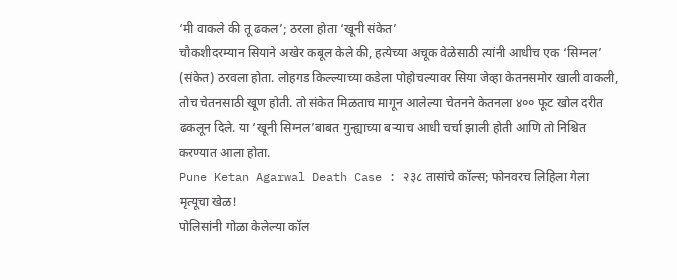‘मी वाकले की तू ढकल’; ठरला होता ‘खूनी संकेत’
चौकशीदरम्यान सियाने अखेर कबूल केले की, हत्येच्या अचूक वेळेसाठी त्यांनी आधीच एक ‘सिग्नल’ (संकेत) ठरवला होता. लोहगड किल्ल्याच्या कडेला पोहोचल्यावर सिया जेव्हा केतनसमोर खाली वाकली, तोच चेतनसाठी खूण होती. तो संकेत मिळताच मागून आलेल्या चेतनने केतनला ४०० फूट खोल दरीत ढकलून दिले. या ‘खूनी सिग्नल’बाबत गुन्ह्याच्या बऱ्याच आधी चर्चा झाली होती आणि तो निश्चित करण्यात आला होता.
Pune Ketan Agarwal Death Case : २३८ तासांचे कॉल्स; फोनवरच लिहिला गेला मृत्यूचा खेळ!
पोलिसांनी गोळा केलेल्या कॉल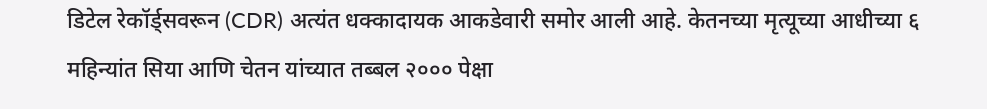डिटेल रेकॉर्ड्सवरून (CDR) अत्यंत धक्कादायक आकडेवारी समोर आली आहे. केतनच्या मृत्यूच्या आधीच्या ६ महिन्यांत सिया आणि चेतन यांच्यात तब्बल २००० पेक्षा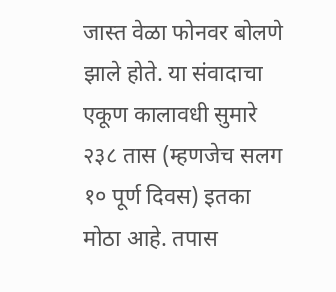जास्त वेळा फोनवर बोलणे झाले होते. या संवादाचा एकूण कालावधी सुमारे २३८ तास (म्हणजेच सलग १० पूर्ण दिवस) इतका मोठा आहे. तपास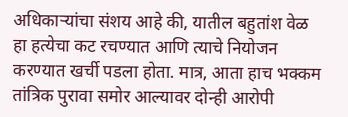अधिकाऱ्यांचा संशय आहे की, यातील बहुतांश वेळ हा हत्येचा कट रचण्यात आणि त्याचे नियोजन करण्यात खर्ची पडला होता. मात्र, आता हाच भक्कम तांत्रिक पुरावा समोर आल्यावर दोन्ही आरोपी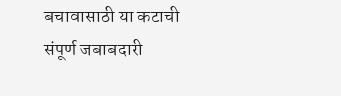बचावासाठी या कटाची संपूर्ण जबाबदारी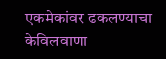एकमेकांवर ढकलण्याचा केविलवाणा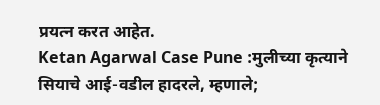प्रयत्न करत आहेत.
Ketan Agarwal Case Pune :मुलीच्या कृत्याने सियाचे आई-वडील हादरले, म्हणाले;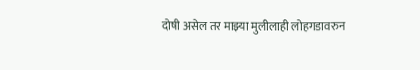दोषी असेल तर माझ्या मुलीलाही लोहगडावरुन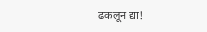ढकलून द्या!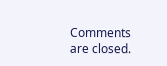Comments are closed.